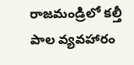రాజమండ్రిలో కల్తీ పాల వ్యవహారం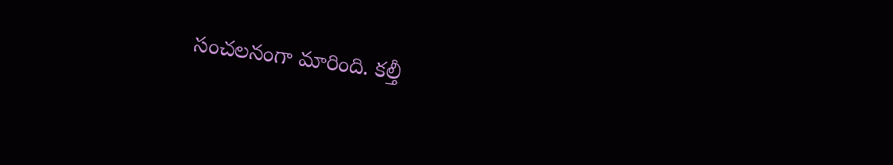సంచలనంగా మారింది. కల్తీ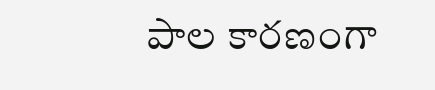పాల కారణంగా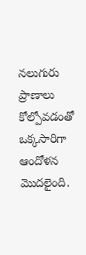నలుగురు ప్రాణాలు కోల్పోవడంతో ఒక్కసారిగా ఆందోళన మొదలైంది.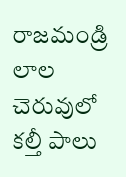రాజమండ్రి లాల చెరువులో కల్తీ పాలు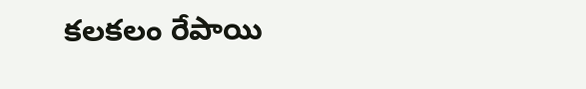కలకలం రేపాయి